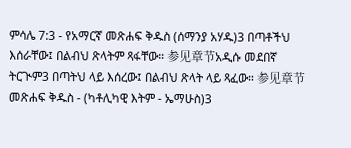ምሳሌ 7:3 - የአማርኛ መጽሐፍ ቅዱስ (ሰማንያ አሃዱ)3 በጣቶችህ እሰራቸው፤ በልብህ ጽላትም ጻፋቸው። 参见章节አዲሱ መደበኛ ትርጒም3 በጣትህ ላይ እሰረው፤ በልብህ ጽላት ላይ ጻፈው። 参见章节መጽሐፍ ቅዱስ - (ካቶሊካዊ እትም - ኤማሁስ)3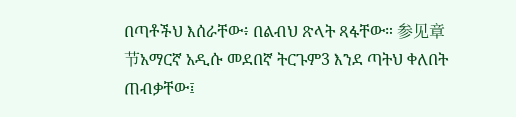በጣቶችህ እሰራቸው፥ በልብህ ጽላት ጻፋቸው። 参见章节አማርኛ አዲሱ መደበኛ ትርጉም3 እንደ ጣትህ ቀለበት ጠብቃቸው፤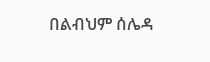በልብህም ሰሌዳ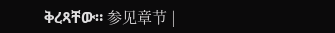ቅረጻቸው። 参见章节 |